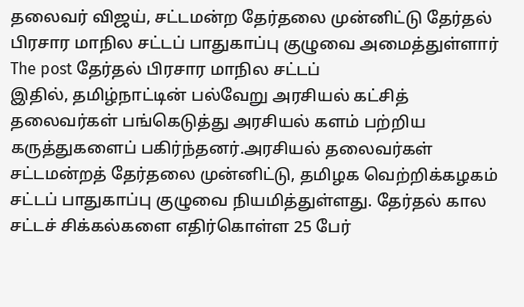தலைவர் விஜய், சட்டமன்ற தேர்தலை முன்னிட்டு தேர்தல் பிரசார மாநில சட்டப் பாதுகாப்பு குழுவை அமைத்துள்ளார் The post தேர்தல் பிரசார மாநில சட்டப்
இதில், தமிழ்நாட்டின் பல்வேறு அரசியல் கட்சித் தலைவர்கள் பங்கெடுத்து அரசியல் களம் பற்றிய கருத்துகளைப் பகிர்ந்தனர்.அரசியல் தலைவர்கள்
சட்டமன்றத் தேர்தலை முன்னிட்டு, தமிழக வெற்றிக்கழகம் சட்டப் பாதுகாப்பு குழுவை நியமித்துள்ளது. தேர்தல் கால சட்டச் சிக்கல்களை எதிர்கொள்ள 25 பேர்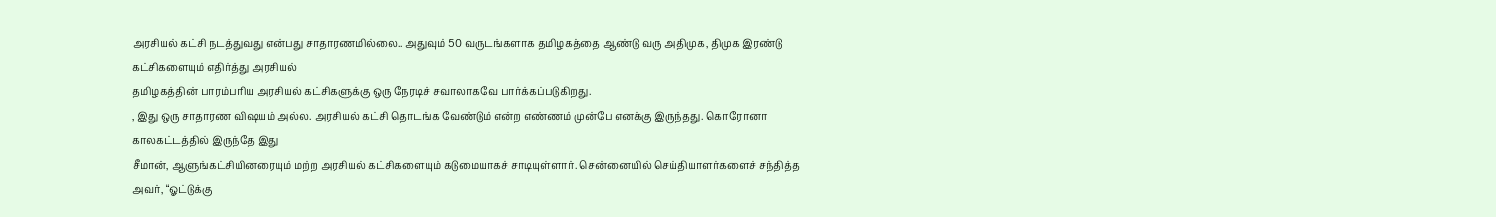அரசியல் கட்சி நடத்துவது என்பது சாதாரணமில்லை.. அதுவும் 50 வருடங்களாக தமிழகத்தை ஆண்டு வரு அதிமுக, திமுக இரண்டு கட்சிகளையும் எதிர்த்து அரசியல்
தமிழகத்தின் பாரம்பரிய அரசியல் கட்சிகளுக்கு ஒரு நேரடிச் சவாலாகவே பார்க்கப்படுகிறது.
, இது ஒரு சாதாரண விஷயம் அல்ல. அரசியல் கட்சி தொடங்க வேண்டும் என்ற எண்ணம் முன்பே எனக்கு இருந்தது. கொரோனா காலகட்டத்தில் இருந்தே இது
சீமான், ஆளுங்கட்சியினரையும் மற்ற அரசியல் கட்சிகளையும் கடுமையாகச் சாடியுள்ளார். சென்னையில் செய்தியாளர்களைச் சந்தித்த அவர், “ஓட்டுக்கு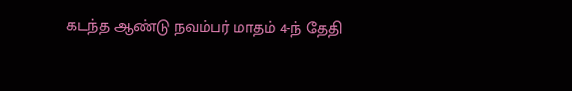கடந்த ஆண்டு நவம்பர் மாதம் 4-ந் தேதி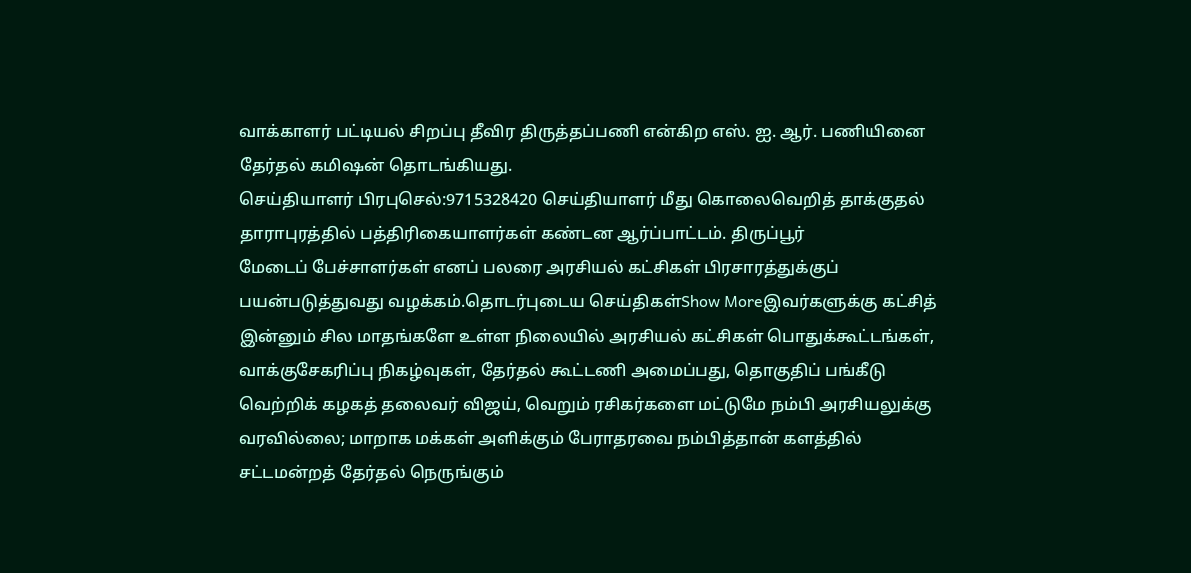வாக்காளர் பட்டியல் சிறப்பு தீவிர திருத்தப்பணி என்கிற எஸ். ஐ. ஆர். பணியினை தேர்தல் கமிஷன் தொடங்கியது.
செய்தியாளர் பிரபுசெல்:9715328420 செய்தியாளர் மீது கொலைவெறித் தாக்குதல் தாராபுரத்தில் பத்திரிகையாளர்கள் கண்டன ஆர்ப்பாட்டம். திருப்பூர்
மேடைப் பேச்சாளர்கள் எனப் பலரை அரசியல் கட்சிகள் பிரசாரத்துக்குப் பயன்படுத்துவது வழக்கம்.தொடர்புடைய செய்திகள்Show Moreஇவர்களுக்கு கட்சித்
இன்னும் சில மாதங்களே உள்ள நிலையில் அரசியல் கட்சிகள் பொதுக்கூட்டங்கள், வாக்குசேகரிப்பு நிகழ்வுகள், தேர்தல் கூட்டணி அமைப்பது, தொகுதிப் பங்கீடு
வெற்றிக் கழகத் தலைவர் விஜய், வெறும் ரசிகர்களை மட்டுமே நம்பி அரசியலுக்கு வரவில்லை; மாறாக மக்கள் அளிக்கும் பேராதரவை நம்பித்தான் களத்தில்
சட்டமன்றத் தேர்தல் நெருங்கும்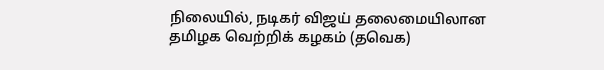நிலையில், நடிகர் விஜய் தலைமையிலான தமிழக வெற்றிக் கழகம் (தவெக)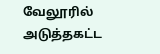வேலூரில் அடுத்தகட்ட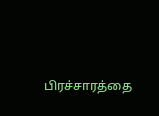பிரச்சாரத்தை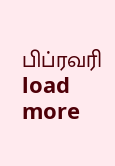பிப்ரவரி
load more